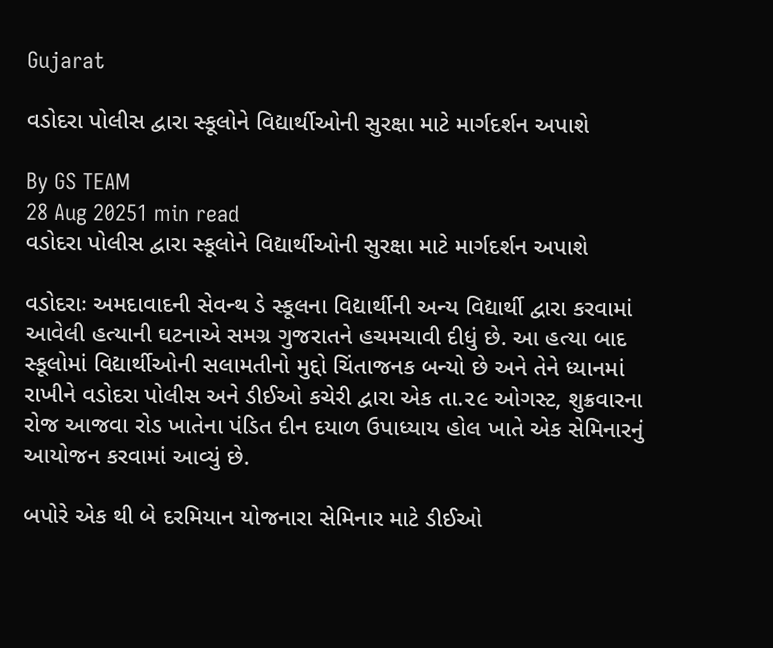Gujarat

વડોદરા પોલીસ દ્વારા સ્કૂલોને વિદ્યાર્થીઓની સુરક્ષા માટે માર્ગદર્શન અપાશે

By GS TEAM
28 Aug 20251 min read
વડોદરા પોલીસ દ્વારા સ્કૂલોને વિદ્યાર્થીઓની સુરક્ષા માટે માર્ગદર્શન અપાશે

વડોદરાઃ અમદાવાદની સેવન્થ ડે સ્કૂલના વિદ્યાર્થીની અન્ય વિદ્યાર્થી દ્વારા કરવામાં આવેલી હત્યાની ઘટનાએ સમગ્ર ગુજરાતને હચમચાવી દીધું છે. આ હત્યા બાદ સ્કૂલોમાં વિદ્યાર્થીઓની સલામતીનો મુદ્દો ચિંતાજનક બન્યો છે અને તેને ધ્યાનમાં રાખીને વડોદરા પોલીસ અને ડીઈઓ કચેરી દ્વારા એક તા.૨૯ ઓગસ્ટ, શુક્રવારના રોજ આજવા રોડ ખાતેના પંડિત દીન દયાળ ઉપાધ્યાય હોલ ખાતે એક સેમિનારનું આયોજન કરવામાં આવ્યું છે.

બપોરે એક થી બે દરમિયાન યોજનારા સેમિનાર માટે ડીઈઓ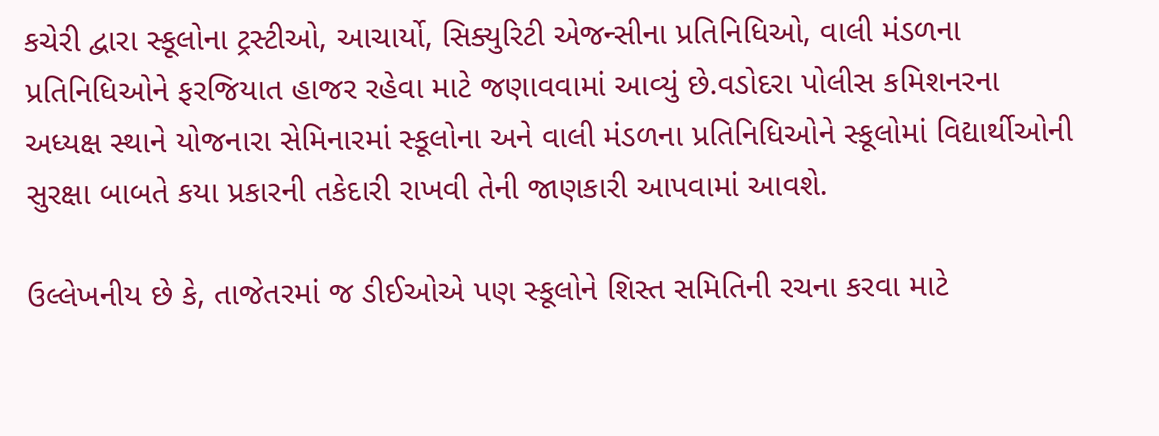કચેરી દ્વારા સ્કૂલોના ટ્રસ્ટીઓ, આચાર્યો, સિક્યુરિટી એજન્સીના પ્રતિનિધિઓ, વાલી મંડળના પ્રતિનિધિઓને ફરજિયાત હાજર રહેવા માટે જણાવવામાં આવ્યું છે.વડોદરા પોલીસ કમિશનરના અધ્યક્ષ સ્થાને યોજનારા સેમિનારમાં સ્કૂલોના અને વાલી મંડળના પ્રતિનિધિઓને સ્કૂલોમાં વિદ્યાર્થીઓની સુરક્ષા બાબતે કયા પ્રકારની તકેદારી રાખવી તેની જાણકારી આપવામાં આવશે.

ઉલ્લેખનીય છે કે, તાજેતરમાં જ ડીઈઓએ પણ સ્કૂલોને શિસ્ત સમિતિની રચના કરવા માટે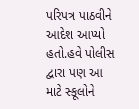પરિપત્ર પાઠવીને આદેશ આપ્યો હતો.હવે પોલીસ દ્વારા પણ આ માટે સ્કૂલોને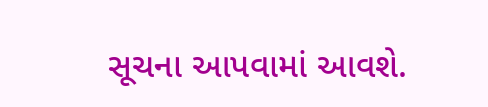સૂચના આપવામાં આવશે.